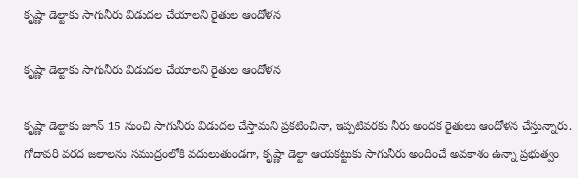కృష్ణా డెల్టాకు సాగునీరు విడుదల చేయాలని రైతుల ఆందోళన

కృష్ణా డెల్టాకు సాగునీరు విడుదల చేయాలని రైతుల ఆందోళన

కృష్ణా డెల్టాకు జూన్ 15 నుంచి సాగునీరు విడుదల చేస్తామని ప్రకటించినా, ఇప్పటివరకు నీరు అందక రైతులు ఆందోళన చేస్తున్నారు. గోదావరి వరద జలాలను సముద్రంలోకి వదులుతుండగా, కృష్ణా డెల్టా ఆయకట్టుకు సాగునీరు అందించే అవకాశం ఉన్నా ప్రభుత్వం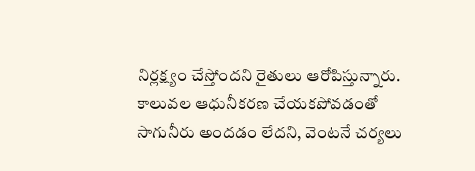నిర్లక్ష్యం చేస్తోందని రైతులు ఆరోపిస్తున్నారు. కాలువల ఆధునీకరణ చేయకపోవడంతో సాగునీరు అందడం లేదని, వెంటనే చర్యలు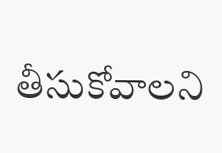తీసుకోవాలని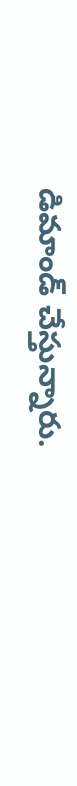డిమాండ్ చేస్తున్నారు.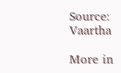Source: Vaartha

More in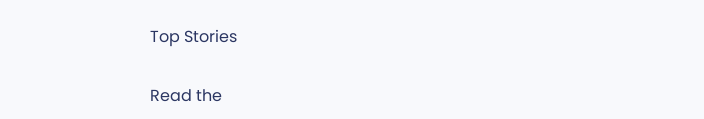Top Stories

Read the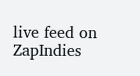live feed on ZapIndies